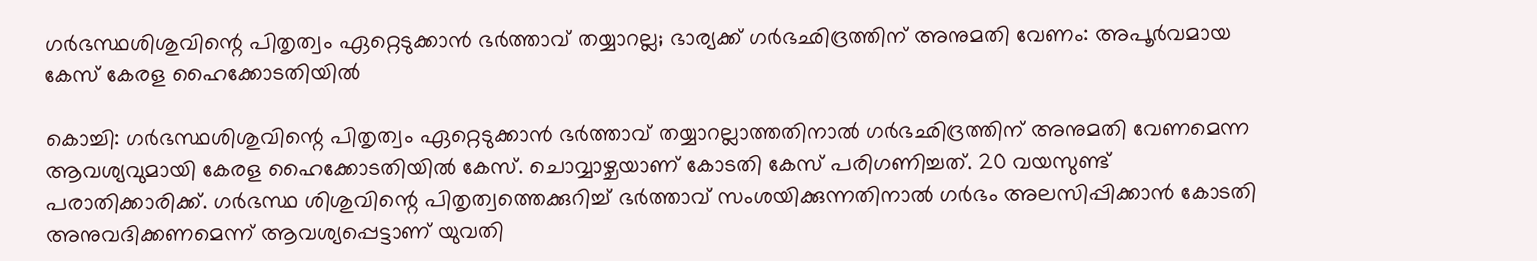ഗര്‍ഭസ്ഥശിശുവിന്റെ പിതൃത്വം ഏറ്റെടുക്കാന്‍ ഭര്‍ത്താവ് തയ്യാറല്ല; ഭാര്യക്ക് ഗര്‍ഭഛിദ്രത്തിന് അനുമതി വേണം: അപൂര്‍വമായ കേസ് കേരള ഹൈക്കോടതിയില്‍

കൊച്ചി: ഗര്‍ഭസ്ഥശിശുവിന്റെ പിതൃത്വം ഏറ്റെടുക്കാന്‍ ഭര്‍ത്താവ് തയ്യാറല്ലാത്തതിനാല്‍ ഗര്‍ഭഛിദ്രത്തിന് അനുമതി വേണമെന്ന ആവശ്യവുമായി കേരള ഹൈക്കോടതിയില്‍ കേസ്. ചൊവ്വാഴ്ചയാണ് കോടതി കേസ് പരിഗണിച്ചത്. 20 വയസുണ്ട് പരാതിക്കാരിക്ക്. ഗര്‍ഭസ്ഥ ശിശുവിന്റെ പിതൃത്വത്തെക്കുറിച്ച് ഭര്‍ത്താവ് സംശയിക്കുന്നതിനാല്‍ ഗര്‍ഭം അലസിപ്പിക്കാന്‍ കോടതി അനുവദിക്കണമെന്ന് ആവശ്യപ്പെട്ടാണ് യുവതി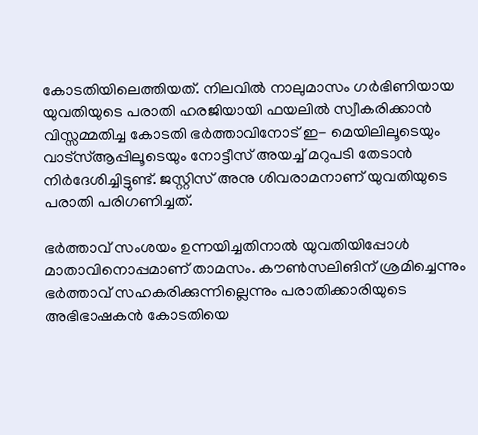കോടതിയിലെത്തിയത്. നിലവില്‍ നാലുമാസം ഗര്‍ഭിണിയായ യുവതിയുടെ പരാതി ഹരജിയായി ഫയലില്‍ സ്വീകരിക്കാന്‍ വിസ്സമ്മതിച്ച കോടതി ഭര്‍ത്താവിനോട് ഇ- മെയിലിലൂടെയും വാട്സ്ആപ്പിലൂടെയും നോട്ടീസ് അയച്ച് മറുപടി തേടാന്‍ നിര്‍ദേശിച്ചിട്ടുണ്ട്. ജസ്റ്റിസ് അനു ശിവരാമനാണ് യുവതിയുടെ പരാതി പരിഗണിച്ചത്.

ഭര്‍ത്താവ് സംശയം ഉന്നയിച്ചതിനാല്‍ യുവതിയിപ്പോള്‍ മാതാവിനൊപ്പമാണ് താമസം. കൗണ്‍സലിങിന് ശ്രമിച്ചെന്നും ഭര്‍ത്താവ് സഹകരിക്കുന്നില്ലെന്നും പരാതിക്കാരിയുടെ അഭിഭാഷകന്‍ കോടതിയെ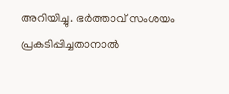അറിയിച്ചു. ഭര്‍ത്താവ് സംശയം പ്രകടിപ്പിച്ചതാനാല്‍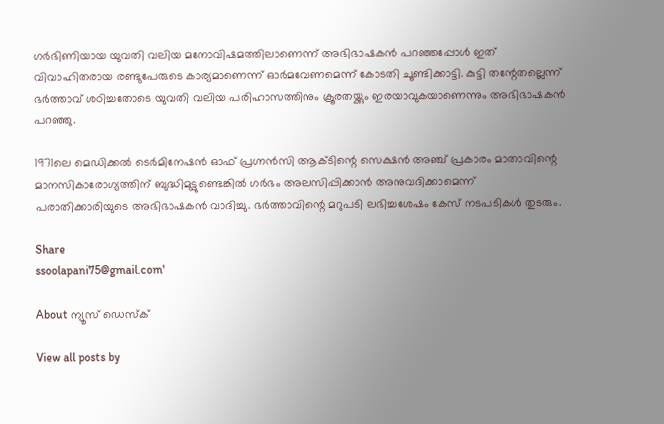ഗര്‍ഭിണിയായ യുവതി വലിയ മനോവിഷമത്തിലാണെന്ന് അഭിഭാഷകന്‍ പറഞ്ഞപ്പോള്‍ ഇത് വിവാഹിതരായ രണ്ടുപേരുടെ കാര്യമാണെന്ന് ഓര്‍മവേണമെന്ന് കോടതി ചൂണ്ടിക്കാട്ടി. കുട്ടി തന്റേതല്ലെന്ന് ഭര്‍ത്താവ് ശഠിച്ചതോടെ യുവതി വലിയ പരിഹാസത്തിനും ക്രൂരതയ്ക്കും ഇരയാവുകയാണെന്നും അഭിഭാഷകന്‍ പറഞ്ഞു.

1971ലെ മെഡിക്കല്‍ ടെര്‍മിനേഷന്‍ ഓഫ് പ്രഗ്നന്‍സി ആക്ടിന്റെ സെക്ഷന്‍ അഞ്ച് പ്രകാരം മാതാവിന്റെ മാനസികാരോഗ്യത്തിന് ബുദ്ധിമുട്ടുണ്ടെങ്കില്‍ ഗര്‍ഭം അലസിപ്പിക്കാന്‍ അനുവദിക്കാമെന്ന് പരാതിക്കാരിയുടെ അഭിഭാഷകന്‍ വാദിച്ചു. ഭര്‍ത്താവിന്റെ മറുപടി ലഭിച്ചശേഷം കേസ് നടപടികള്‍ തുടരും.

Share
ssoolapani75@gmail.com'

About ന്യൂസ് ഡെസ്ക്

View all posts by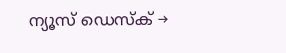ന്യൂസ് ഡെസ്ക് →